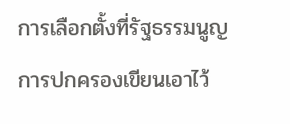การเลือกตั้งที่รัฐธรรมนูญการปกครองเขียนเอาไว้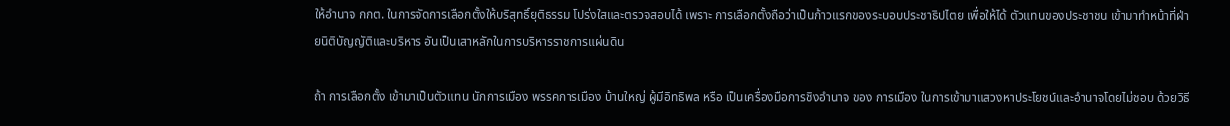ให้อำนาจ กกต. ในการจัดการเลือกตั้งให้บริสุทธิ์ยุติธรรม โปร่งใสและตรวจสอบได้ เพราะ การเลือกตั้งถือว่าเป็นก้าวแรกของระบอบประชาธิปไตย เพื่อให้ได้ ตัวแทนของประชาชน เข้ามาทำหน้าที่ฝ่ายนิติบัญญัติและบริหาร อันเป็นเสาหลักในการบริหารราชการแผ่นดิน

ถ้า การเลือกตั้ง เข้ามาเป็นตัวแทน นักการเมือง พรรคการเมือง บ้านใหญ่ ผู้มีอิทธิพล หรือ เป็นเครื่องมือการชิงอำนาจ ของ การเมือง ในการเข้ามาแสวงหาประโยชน์และอำนาจโดยไม่ชอบ ด้วยวิธี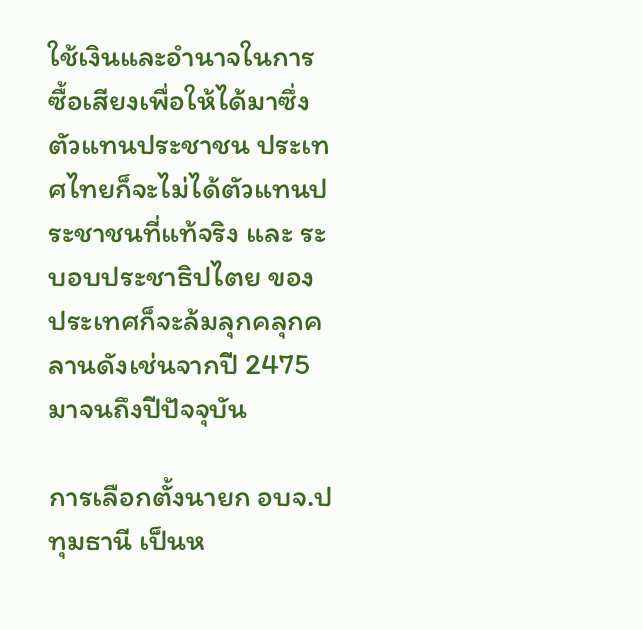ใช้เงินและอำนาจในการซื้อเสียงเพื่อให้ได้มาซึ่ง ตัวแทนประชาชน ประเทศไทยก็จะไม่ได้ตัวแทนประชาชนที่แท้จริง และ ระบอบประชาธิปไตย ของประเทศก็จะล้มลุกคลุกคลานดังเช่นจากปี 2475 มาจนถึงปีปัจจุบัน

การเลือกตั้งนายก อบจ.ปทุมธานี เป็นห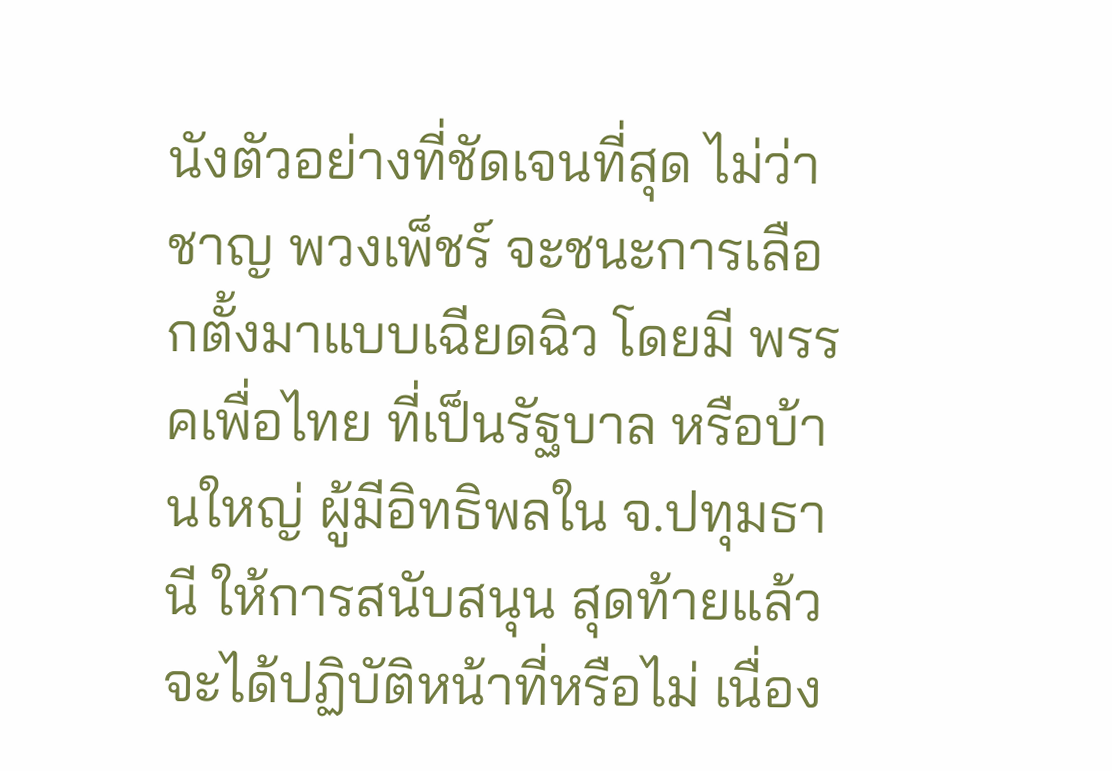นังตัวอย่างที่ชัดเจนที่สุด ไม่ว่า ชาญ พวงเพ็ชร์ จะชนะการเลือกตั้งมาแบบเฉียดฉิว โดยมี พรรคเพื่อไทย ที่เป็นรัฐบาล หรือบ้านใหญ่ ผู้มีอิทธิพลใน จ.ปทุมธานี ให้การสนับสนุน สุดท้ายแล้วจะได้ปฏิบัติหน้าที่หรือไม่ เนื่อง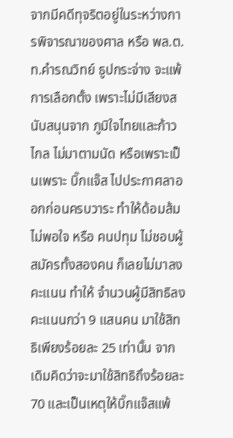จากมีคดีทุจริตอยู่ในระหว่างการพิจารณาของศาล หรือ พล.ต.ท.คำรณวิทย์ ธูปกระจ่าง จะแพ้การเลือกตั้ง เพราะไม่มีเสียงสนับสนุนจาก ภูมิใจไทยและก้าวไกล ไม่มาตามนัด หรือเพราะเป็นเพราะ บิ๊กแจ๊ส ไปประกาศลาออกก่อนครบวาระ ทำให้ด้อมส้มไม่พอใจ หรือ คนปทุม ไม่ชอบผู้สมัครทั้งสองคน ก็เลยไม่มาลงคะแนน ทำให้ จำนวนผู้มีสิทธิลงคะแนนกว่า 9 แสนคน มาใช้สิทธิเพียงร้อยละ 25 เท่านั้น จากเดิมคิดว่าจะมาใช้สิทธิถึงร้อยละ 70 และเป็นเหตุให้บิ๊กแจ๊สแพ้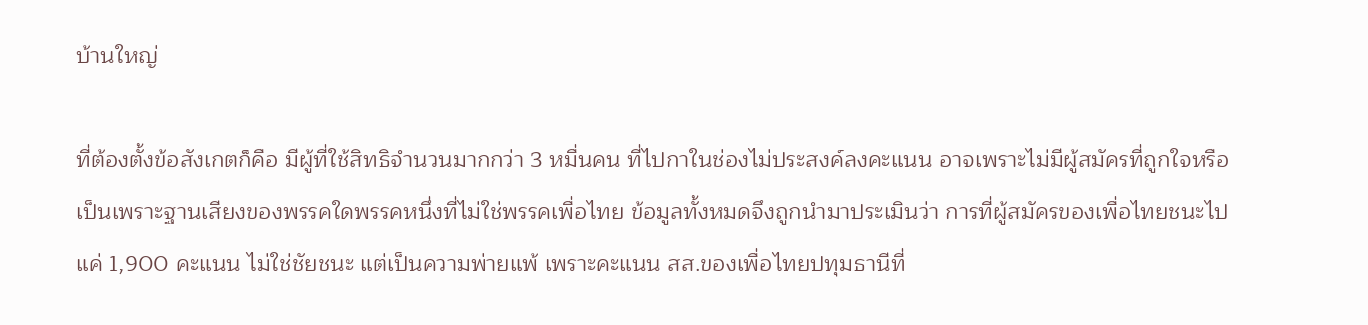บ้านใหญ่

ที่ต้องตั้งข้อสังเกตก็คือ มีผู้ที่ใช้สิทธิจำนวนมากกว่า 3 หมื่นคน ที่ไปกาในช่องไม่ประสงค์ลงคะแนน อาจเพราะไม่มีผู้สมัครที่ถูกใจหรือเป็นเพราะฐานเสียงของพรรคใดพรรคหนึ่งที่ไม่ใช่พรรคเพื่อไทย ข้อมูลทั้งหมดจึงถูกนำมาประเมินว่า การที่ผู้สมัครของเพื่อไทยชนะไปแค่ 1,900 คะแนน ไม่ใช่ชัยชนะ แต่เป็นความพ่ายแพ้ เพราะคะแนน สส.ของเพื่อไทยปทุมธานีที่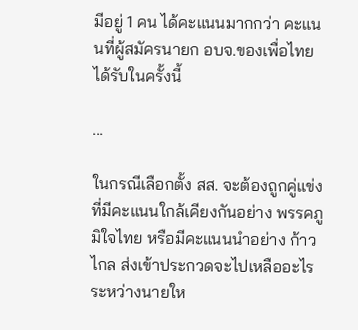มีอยู่ 1 คน ได้คะแนนมากกว่า คะแนนที่ผู้สมัครนายก อบจ.ของเพื่อไทยได้รับในครั้งนี้

...

ในกรณีเลือกตั้ง สส. จะต้องถูกคู่แข่งที่มีคะแนนใกล้เคียงกันอย่าง พรรคภูมิใจไทย หรือมีคะแนนนำอย่าง ก้าวไกล ส่งเข้าประกวดจะไปเหลืออะไร ระหว่างนายให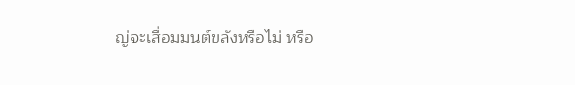ญ่จะเสื่อมมนต์ขลังหรือไม่ หรือ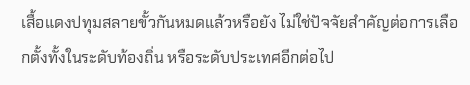เสื้อแดงปทุมสลายขั้วกันหมดแล้วหรือยัง ไม่ใช่ปัจจัยสำคัญต่อการเลือกตั้งทั้งในระดับท้องถิ่น หรือระดับประเทศอีกต่อไป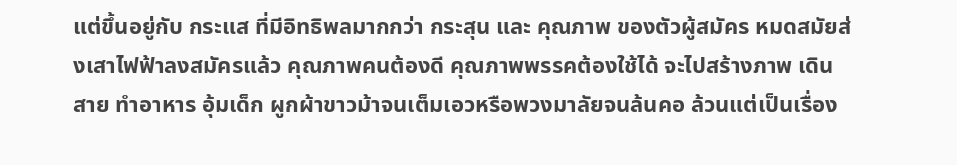แต่ขึ้นอยู่กับ กระแส ที่มีอิทธิพลมากกว่า กระสุน และ คุณภาพ ของตัวผู้สมัคร หมดสมัยส่งเสาไฟฟ้าลงสมัครแล้ว คุณภาพคนต้องดี คุณภาพพรรคต้องใช้ได้ จะไปสร้างภาพ เดินสาย ทำอาหาร อุ้มเด็ก ผูกผ้าขาวม้าจนเต็มเอวหรือพวงมาลัยจนล้นคอ ล้วนแต่เป็นเรื่อง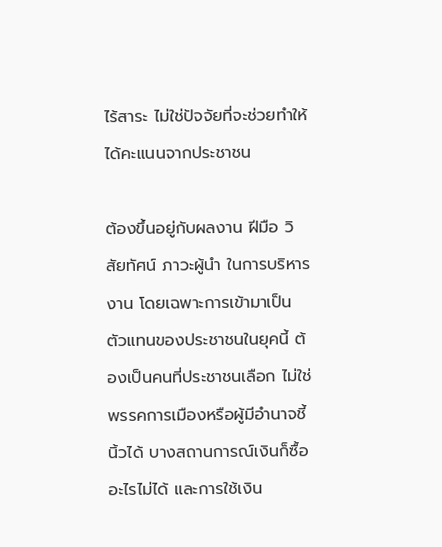ไร้สาระ ไม่ใช่ปัจจัยที่จะช่วยทำให้ได้คะแนนจากประชาชน

ต้องขึ้นอยู่กับผลงาน ฝีมือ วิสัยทัศน์ ภาวะผู้นำ ในการบริหารงาน โดยเฉพาะการเข้ามาเป็นตัวแทนของประชาชนในยุคนี้ ต้องเป็นคนที่ประชาชนเลือก ไม่ใช่พรรคการเมืองหรือผู้มีอำนาจชี้นิ้วได้ บางสถานการณ์เงินก็ซื้ออะไรไม่ได้ และการใช้เงิน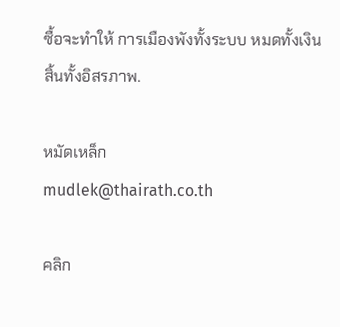ซื้อจะทำให้ การเมืองพังทั้งระบบ หมดทั้งเงิน สิ้นทั้งอิสรภาพ.

หมัดเหล็ก
mudlek@thairath.co.th

คลิก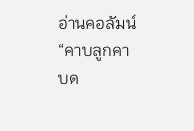อ่านคอลัมน์ “คาบลูกคาบด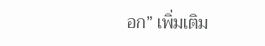อก” เพิ่มเติม